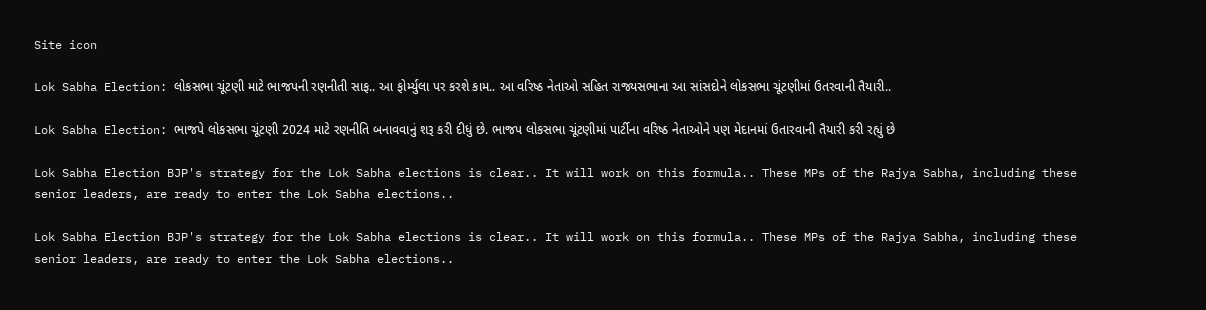Site icon

Lok Sabha Election: લોકસભા ચૂંટણી માટે ભાજપની રણનીતી સાફ.. આ ફોર્મ્યુલા પર કરશે કામ.. આ વરિષ્ઠ નેતાઓ સહિત રાજ્યસભાના આ સાંસદોને લોકસભા ચૂંટણીમાં ઉતરવાની તૈયારી..

Lok Sabha Election: ભાજપે લોકસભા ચૂંટણી 2024 માટે રણનીતિ બનાવવાનું શરૂ કરી દીધું છે. ભાજપ લોકસભા ચૂંટણીમાં પાર્ટીના વરિષ્ઠ નેતાઓને પણ મેદાનમાં ઉતારવાની તૈયારી કરી રહ્યું છે

Lok Sabha Election BJP's strategy for the Lok Sabha elections is clear.. It will work on this formula.. These MPs of the Rajya Sabha, including these senior leaders, are ready to enter the Lok Sabha elections..

Lok Sabha Election BJP's strategy for the Lok Sabha elections is clear.. It will work on this formula.. These MPs of the Rajya Sabha, including these senior leaders, are ready to enter the Lok Sabha elections..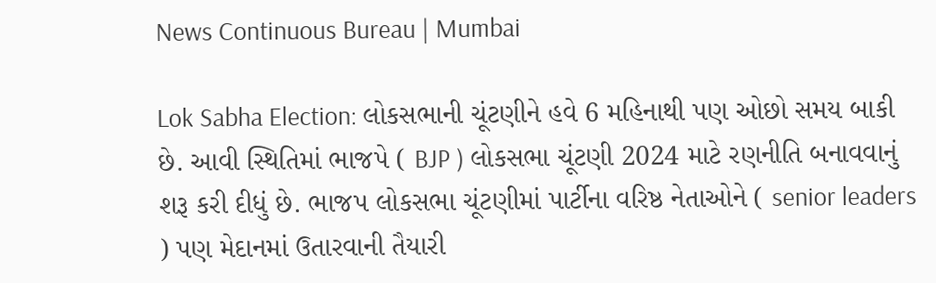News Continuous Bureau | Mumbai

Lok Sabha Election: લોકસભાની ચૂંટણીને હવે 6 મહિનાથી પણ ઓછો સમય બાકી છે. આવી સ્થિતિમાં ભાજપે ( BJP ) લોકસભા ચૂંટણી 2024 માટે રણનીતિ બનાવવાનું શરૂ કરી દીધું છે. ભાજપ લોકસભા ચૂંટણીમાં પાર્ટીના વરિષ્ઠ નેતાઓને ( senior leaders ) પણ મેદાનમાં ઉતારવાની તૈયારી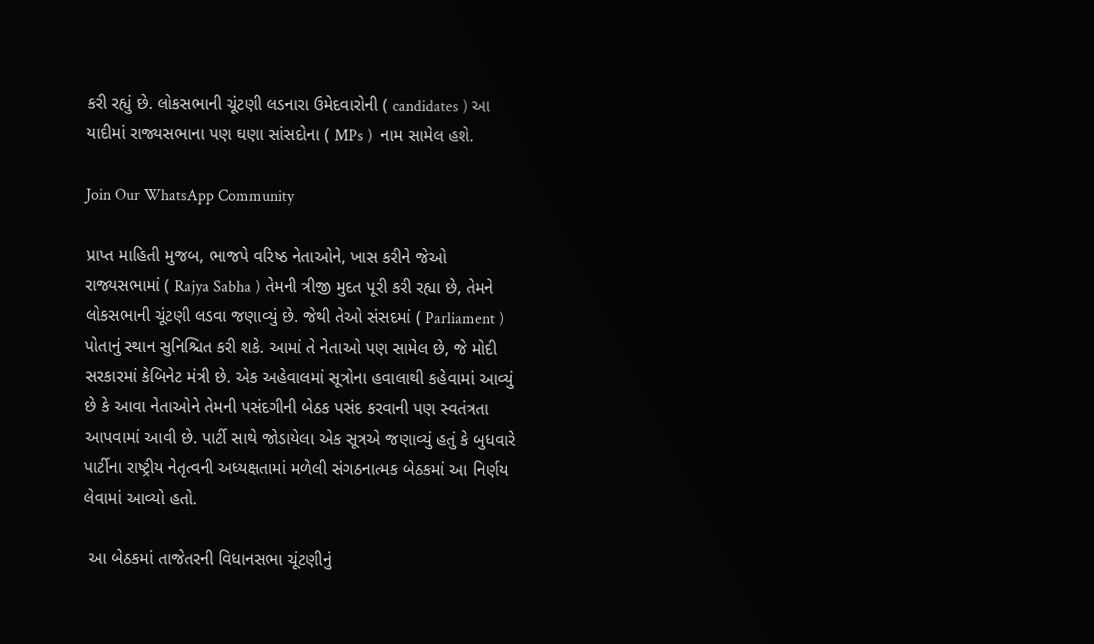કરી રહ્યું છે. લોકસભાની ચૂંટણી લડનારા ઉમેદવારોની ( candidates ) આ યાદીમાં રાજ્યસભાના પણ ઘણા સાંસદોના ( MPs )  નામ સામેલ હશે.

Join Our WhatsApp Community

પ્રાપ્ત માહિતી મુજબ, ભાજપે વરિષ્ઠ નેતાઓને, ખાસ કરીને જેઓ રાજ્યસભામાં ( Rajya Sabha ) તેમની ત્રીજી મુદત પૂરી કરી રહ્યા છે, તેમને લોકસભાની ચૂંટણી લડવા જણાવ્યું છે. જેથી તેઓ સંસદમાં ( Parliament ) પોતાનું સ્થાન સુનિશ્ચિત કરી શકે. આમાં તે નેતાઓ પણ સામેલ છે, જે મોદી સરકારમાં કેબિનેટ મંત્રી છે. એક અહેવાલમાં સૂત્રોના હવાલાથી કહેવામાં આવ્યું છે કે આવા નેતાઓને તેમની પસંદગીની બેઠક પસંદ કરવાની પણ સ્વતંત્રતા આપવામાં આવી છે. પાર્ટી સાથે જોડાયેલા એક સૂત્રએ જણાવ્યું હતું કે બુધવારે પાર્ટીના રાષ્ટ્રીય નેતૃત્વની અધ્યક્ષતામાં મળેલી સંગઠનાત્મક બેઠકમાં આ નિર્ણય લેવામાં આવ્યો હતો.

 આ બેઠકમાં તાજેતરની વિધાનસભા ચૂંટણીનું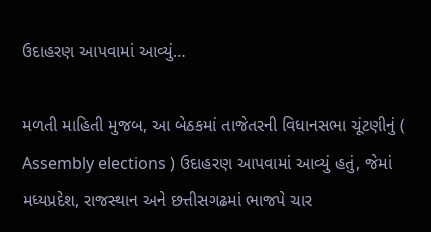ઉદાહરણ આપવામાં આવ્યું…

મળતી માહિતી મુજબ, આ બેઠકમાં તાજેતરની વિધાનસભા ચૂંટણીનું ( Assembly elections ) ઉદાહરણ આપવામાં આવ્યું હતું, જેમાં મધ્યપ્રદેશ, રાજસ્થાન અને છત્તીસગઢમાં ભાજપે ચાર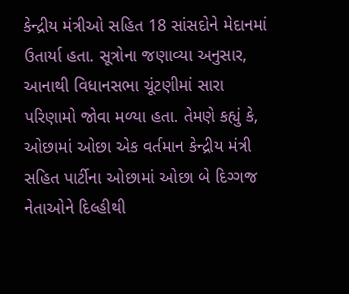કેન્દ્રીય મંત્રીઓ સહિત 18 સાંસદોને મેદાનમાં ઉતાર્યા હતા. સૂત્રોના જણાવ્યા અનુસાર, આનાથી વિધાનસભા ચૂંટણીમાં સારા પરિણામો જોવા મળ્યા હતા. તેમણે કહ્યું કે, ઓછામાં ઓછા એક વર્તમાન કેન્દ્રીય મંત્રી સહિત પાર્ટીના ઓછામાં ઓછા બે દિગ્ગજ નેતાઓને દિલ્હીથી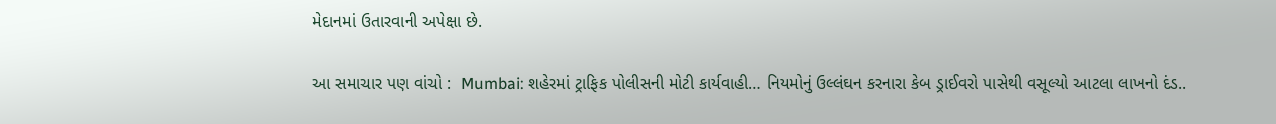મેદાનમાં ઉતારવાની અપેક્ષા છે.

આ સમાચાર પણ વાંચો :  Mumbai: શહેરમાં ટ્રાફિક પોલીસની મોટી કાર્યવાહી… નિયમોનું ઉલ્લંઘન કરનારા કેબ ડ્રાઈવરો પાસેથી વસૂલ્યો આટલા લાખનો દંડ..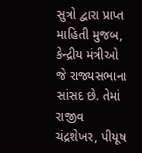સુત્રો દ્વારા પ્રાપ્ત માહિતી મુજબ, કેન્દ્રીય મંત્રીઓ જે રાજ્યસભાના સાંસદ છે. તેમાં રાજીવ ચંદ્રશેખર, પીયૂષ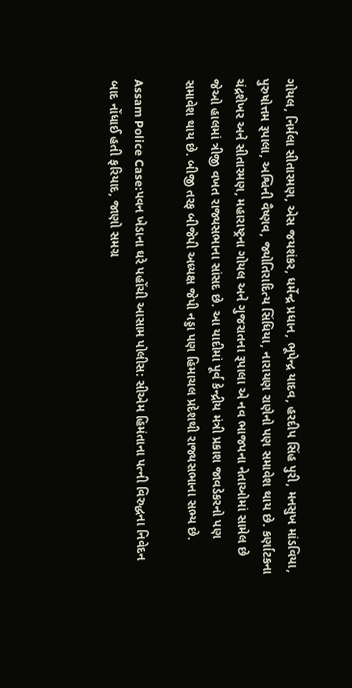ગોયલ, નિર્મલા સીતારમણ, એસ જયશંકર, ધર્મેન્દ્ર પ્રધાન, ભૂપેન્દ્ર યાદવ, હરદીપ સિંહ પુરી, મનસુખ માંડવિયા, પુરુષોત્તમ રૂપાલા, અશ્વિની વૈષ્ણવ, જ્યોતિરાદિત્ય સિંધિયા, નારાયણ રાણેનો પણ સમાવેશ થાય છે. કર્ણાટકના ચંદ્રશેખર અને સીતારમણ, મહારાષ્ટ્રના ગોયલ અને ગુજરાતના રૂપાલા એ નવ ભાજપના નેતાઓમાં સામેલ છે જેઓ હાલમાં ત્રીજી વખત રાજ્યસભાના સાંસદ છે. આ યાદીમાં પૂર્વ કેન્દ્રીય મંત્રી પ્રકાશ જાવડેકરનો પણ સમાવેશ થાય છે. બીજી તરફ બીજેપી અધ્યક્ષ જેપી નડ્ડા પણ હિમાચલ પ્રદેશથી રાજ્યસભાના સભ્ય છે.

Assam Police Case:પવન ખેડાના ઘરે પહોંચી આસામ પોલીસ: સીએમ હિમંતાના પત્ની વિરુદ્ધના નિવેદન બાદ નોંધાઈ હતી ફરિયાદ, જાણો સમગ્ર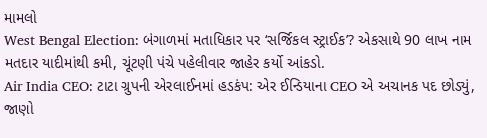મામલો
West Bengal Election: બંગાળમાં મતાધિકાર પર ‘સર્જિકલ સ્ટ્રાઈક’? એકસાથે 90 લાખ નામ મતદાર યાદીમાંથી કમી, ચૂંટણી પંચે પહેલીવાર જાહેર કર્યો આંકડો.
Air India CEO: ટાટા ગ્રુપની એરલાઈનમાં હડકંપ: એર ઈન્ડિયાના CEO એ અચાનક પદ છોડ્યું, જાણો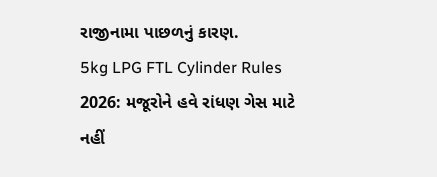રાજીનામા પાછળનું કારણ.
5kg LPG FTL Cylinder Rules 2026: મજૂરોને હવે રાંધણ ગેસ માટે નહીં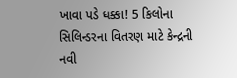ખાવા પડે ધક્કા! 5 કિલોના સિલિન્ડરના વિતરણ માટે કેન્દ્રની નવી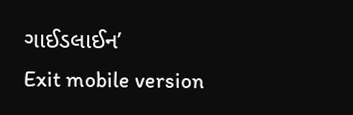ગાઈડલાઈન’
Exit mobile version